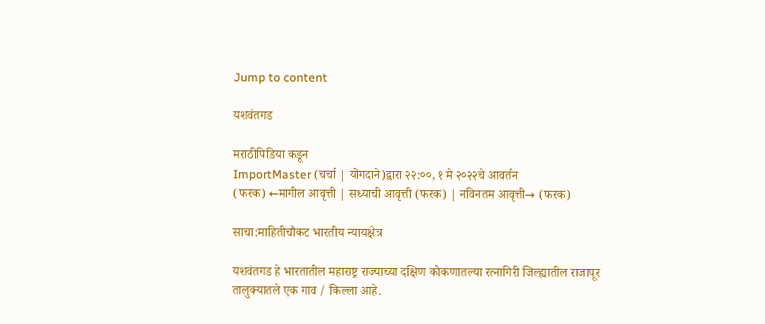Jump to content

यशवंतगड

मराठीपिडिया कडून
ImportMaster (चर्चा | योगदाने)द्वारा २२:००, १ मे २०२२चे आवर्तन
(फरक) ←मागील आवृत्ती | सध्याची आवृत्ती (फरक) | नविनतम आवृत्ती→ (फरक)

साचा:माहितीचौकट भारतीय न्यायक्षेत्र

यशवंतगड हे भारतातील महाराष्ट्र राज्याच्या दक्षिण कोकणातल्या रत्‍नागिरी जिल्ह्यातील राजापूर तालुक्यातले एक गाव / किल्ला आहे.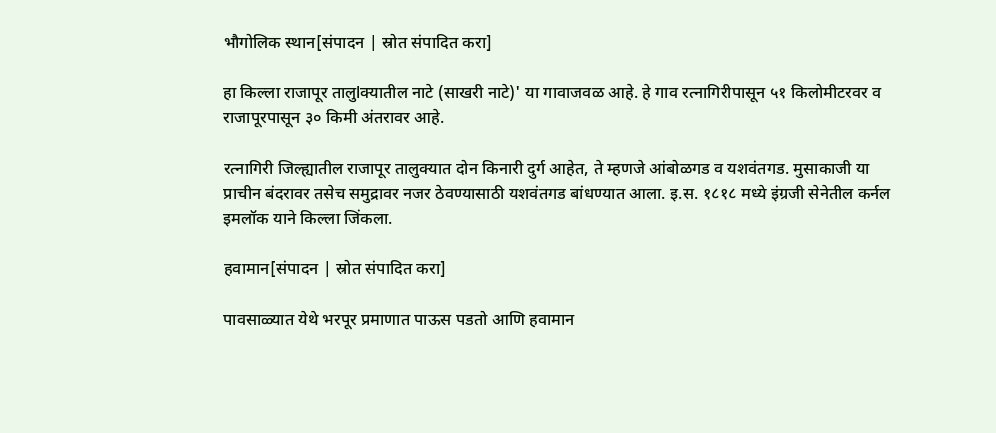भौगोलिक स्थान[संपादन | स्रोत संपादित करा]

हा किल्ला राजापूर तालुlक्यातील नाटे (साखरी नाटे)' या गावाजवळ आहे. हे गाव रत्‍नागिरीपासून ५१ किलोमीटरवर व राजापूरपासून ३० किमी अंतरावर आहे.

रत्‍नागिरी जिल्ह्यातील राजापूर तालुक्यात दोन किनारी दुर्ग आहेत, ते म्हणजे आंबोळगड व यशवंतगड. मुसाकाजी या प्राचीन बंदरावर तसेच समुद्रावर नजर ठेवण्यासाठी यशवंतगड बांधण्यात आला. इ.स. १८१८ मध्ये इंग्रजी सेनेतील कर्नल इमलॉक याने किल्ला जिंकला.

हवामान[संपादन | स्रोत संपादित करा]

पावसाळ्यात येथे भरपूर प्रमाणात पाऊस पडतो आणि हवामान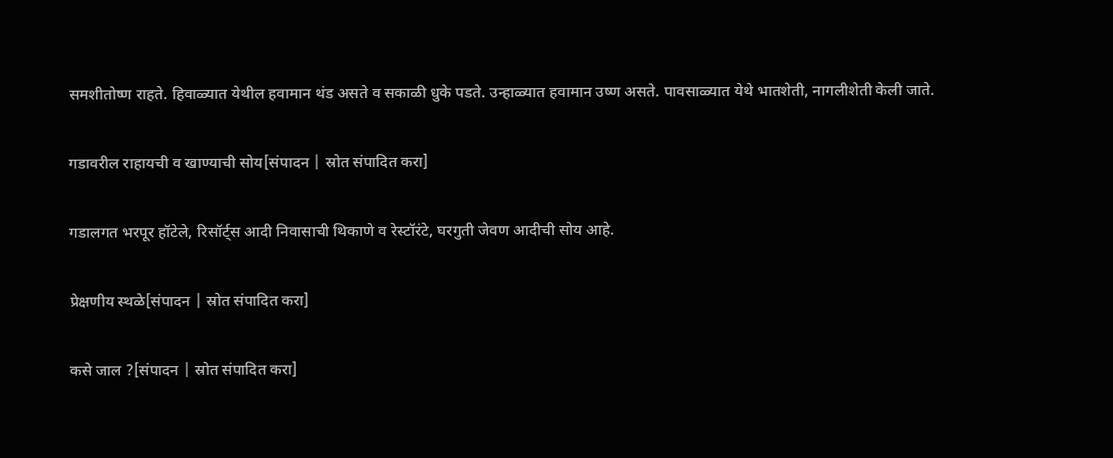समशीतोष्ण राहते. हिवाळ्यात येथील हवामान थंड असते व सकाळी धुके पडते. उन्हाळ्यात हवामान उष्ण असते. पावसाळ्यात येथे भातशेती, नागलीशेती केली जाते.

गडावरील राहायची व खाण्याची सोय[संपादन | स्रोत संपादित करा]

गडालगत भरपूर हॉटेले, रिसॉर्ट्‌स आदी निवासाची थिकाणे व रेस्टॉरंटे, घरगुती जेवण आदीची सोय आहे.

प्रेक्षणीय स्थळे[संपादन | स्रोत संपादित करा]

कसे जाल ?[संपादन | स्रोत संपादित करा]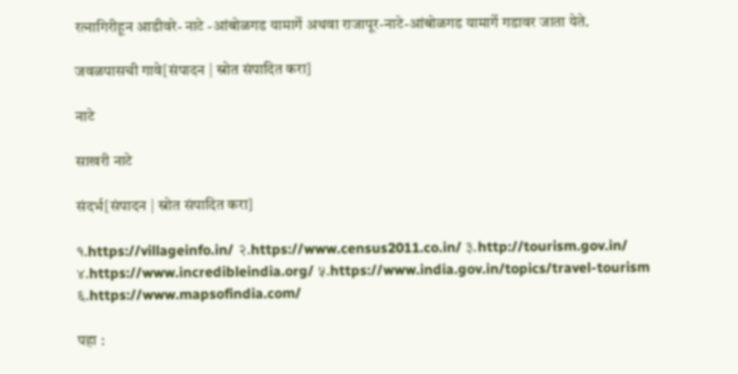रत्‍नागिरीहून आडीवरे- नाटे -आंबोळगड यामार्गे अथवा राजापूर-नाटे-आंबोळगड यामार्गे गडावर जाता येते.

जवळपासची गावे[संपादन | स्रोत संपादित करा]

नाटे

साखरी नाटे

संदर्भ[संपादन | स्रोत संपादित करा]

१.https://villageinfo.in/ २.https://www.census2011.co.in/ ३.http://tourism.gov.in/ ४.https://www.incredibleindia.org/ ५.https://www.india.gov.in/topics/travel-tourism ६.https://www.mapsofindia.com/

पहा :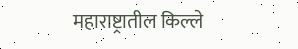महाराष्ट्रातील किल्ले